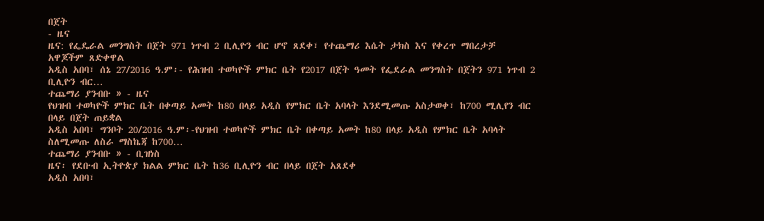በጀት
- ዜና
ዜና: የፌዴራል መንግስት በጀት 971 ነጥብ 2 ቢሊዮን ብር ሆኖ ጸደቀ፣ የተጨማሪ እሴት ታክስ እና የቀረጥ ማበረታቻ አዋጆችም ጸድቀዋል
አዲስ አበባ፣ ሰኔ 27/2016 ዓ.ም፡- የሕዝብ ተወካዮች ምክር ቤት የ2017 በጀት ዓመት የፌደራል መንግስት በጀትን 971 ነጥብ 2 ቢሊዮን ብር…
ተጨማሪ ያንብቡ » - ዜና
የህዝብ ተወካዮች ምክር ቤት በቀጣይ አመት ከ80 በላይ አዲስ የምክር ቤት አባላት እንደሚመጡ አስታወቀ፣ ከ700 ሚሊየን ብር በላይ በጀት ጠይቋል
አዲስ አበባ፣ ግንቦት 20/2016 ዓ.ም፡-የህዝብ ተወካዮች ምክር ቤት በቀጣይ አመት ከ80 በላይ አዲስ የምክር ቤት አባላት ስለሚመጡ ለስራ ማስኬጃ ከ700…
ተጨማሪ ያንብቡ » - ቢዝነስ
ዜና፡ የደቡብ ኢትዮጵያ ክልል ምክር ቤት ከ36 ቢሊዮን ብር በላይ በጀት አጸደቀ
አዲስ አበባ፣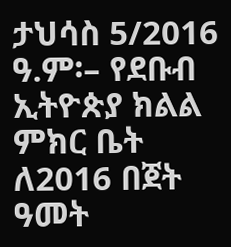ታህሳስ 5/2016 ዓ.ም፡– የደቡብ ኢትዮጵያ ክልል ምክር ቤት ለ2016 በጀት ዓመት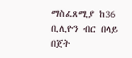ማስፈጸሚያ ከ36 ቢሊዮን ብር በላይ በጀት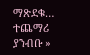ማጽደቁ…
ተጨማሪ ያንብቡ »